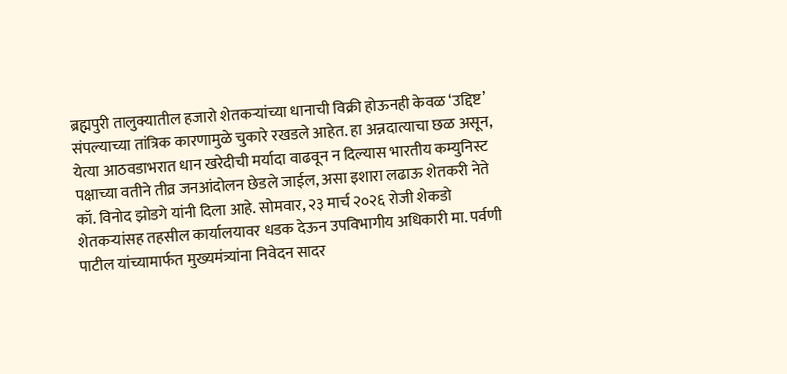ब्रह्मपुरी तालुक्यातील हजारो शेतकऱ्यांच्या धानाची विक्री होऊनही केवळ ‘उद्दिष्ट’ संपल्याच्या तांत्रिक कारणामुळे चुकारे रखडले आहेत. हा अन्नदात्याचा छळ असून, येत्या आठवडाभरात धान खरेदीची मर्यादा वाढवून न दिल्यास भारतीय कम्युनिस्ट पक्षाच्या वतीने तीव्र जनआंदोलन छेडले जाईल, असा इशारा लढाऊ शेतकरी नेते कॉ. विनोद झोडगे यांनी दिला आहे. सोमवार, २३ मार्च २०२६ रोजी शेकडो शेतकऱ्यांसह तहसील कार्यालयावर धडक देऊन उपविभागीय अधिकारी मा. पर्वणी पाटील यांच्यामार्फत मुख्यमंत्र्यांना निवेदन सादर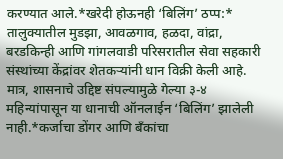करण्यात आले.*खरेदी होऊनही ‘बिलिंग’ ठप्प:* तालुक्यातील मुडझा, आवळगाव, हळदा, वांद्रा, बरडकिन्ही आणि गांगलवाडी परिसरातील सेवा सहकारी संस्थांच्या केंद्रांवर शेतकऱ्यांनी धान विक्री केली आहे. मात्र, शासनाचे उद्दिष्ट संपल्यामुळे गेल्या ३-४ महिन्यांपासून या धानाची ऑनलाईन ‘बिलिंग’ झालेली नाही.*कर्जाचा डोंगर आणि बँकांचा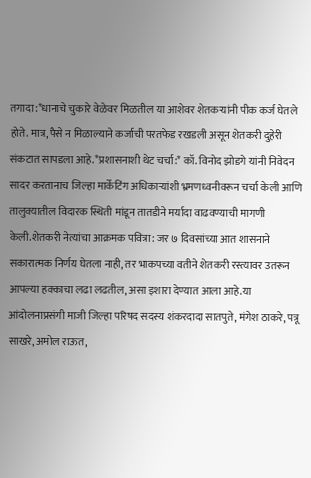तगादा:*धानाचे चुकारे वेळेवर मिळतील या आशेवर शेतकऱ्यांनी पीक कर्ज घेतले होते. मात्र, पैसे न मिळाल्याने कर्जाची परतफेड रखडली असून शेतकरी दुहेरी संकटात सापडला आहे.*प्रशासनाशी थेट चर्चा:* कॉ. विनोद झोडगे यांनी निवेदन सादर करतानाच जिल्हा मार्केटिंग अधिकाऱ्यांशी भ्रमणध्वनीवरून चर्चा केली आणि तालुक्यातील विदारक स्थिती मांडून तातडीने मर्यादा वाढवण्याची मागणी केली.शेतकरी नेत्यांचा आक्रमक पवित्रा: जर ७ दिवसांच्या आत शासनाने सकारात्मक निर्णय घेतला नाही, तर भाकपच्या वतीने शेतकरी रस्त्यावर उतरून आपल्या हक्काचा लढा लढतील, असा इशारा देण्यात आला आहे.या आंदोलनाप्रसंगी माजी जिल्हा परिषद सदस्य शंकरदादा सातपुते, मंगेश ठाकरे, पत्रू साखरे, अमोल राऊत,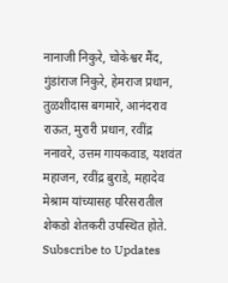नानाजी निकुरे, चोकेश्वर मैंद, गुंडांराज निकुरे, हेमराज प्रधान, तुळशीदास बगमारे, आनंदराव राऊत, मुरारी प्रधान, रवींद्र ननावरे, उत्तम गायकवाड, यशवंत महाजन, रवींद्र बुराडे, महादेव मेश्राम यांच्यासह परिसरातील शेकडो शेतकरी उपस्थित होते.
Subscribe to Updates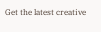Get the latest creative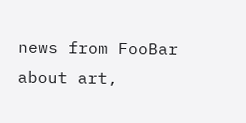news from FooBar about art,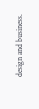design and business.